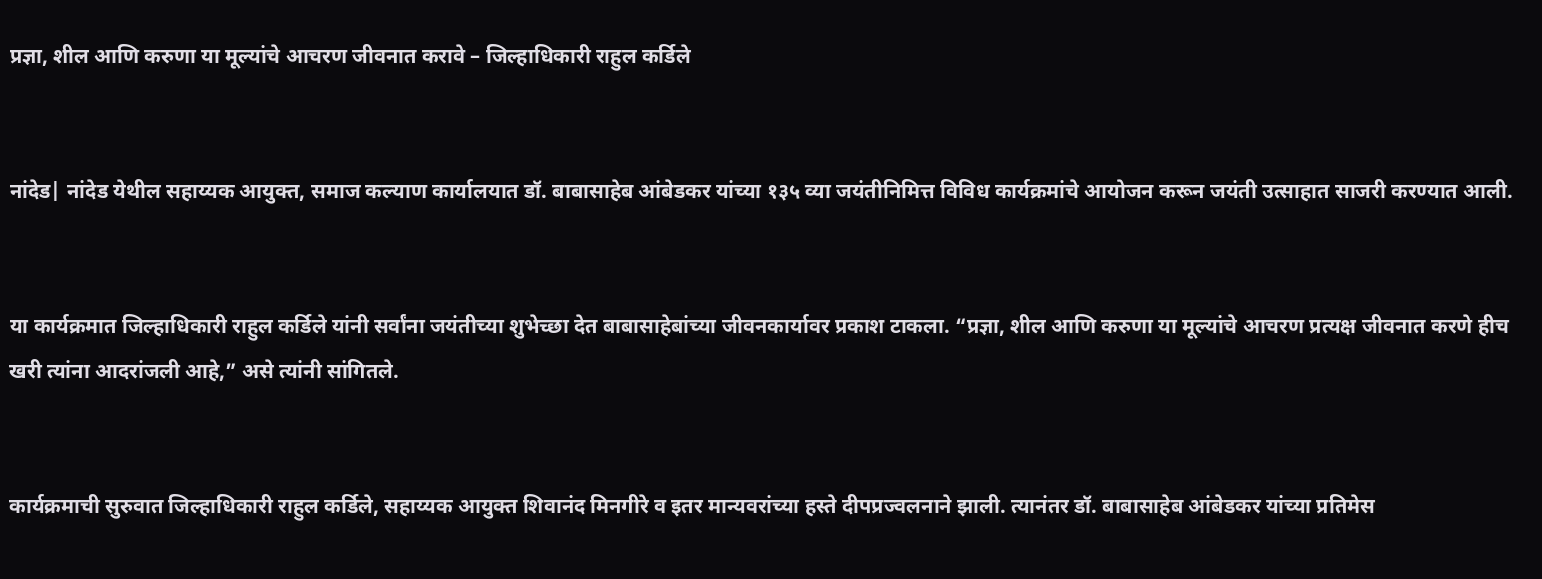प्रज्ञा, शील आणि करुणा या मूल्यांचे आचरण जीवनात करावे – जिल्हाधिकारी राहुल कर्डिले


नांदेड| नांदेड येथील सहाय्यक आयुक्त, समाज कल्याण कार्यालयात डॉ. बाबासाहेब आंबेडकर यांच्या १३५ व्या जयंतीनिमित्त विविध कार्यक्रमांचे आयोजन करून जयंती उत्साहात साजरी करण्यात आली.


या कार्यक्रमात जिल्हाधिकारी राहुल कर्डिले यांनी सर्वांना जयंतीच्या शुभेच्छा देत बाबासाहेबांच्या जीवनकार्यावर प्रकाश टाकला. “प्रज्ञा, शील आणि करुणा या मूल्यांचे आचरण प्रत्यक्ष जीवनात करणे हीच खरी त्यांना आदरांजली आहे,” असे त्यांनी सांगितले.


कार्यक्रमाची सुरुवात जिल्हाधिकारी राहुल कर्डिले, सहाय्यक आयुक्त शिवानंद मिनगीरे व इतर मान्यवरांच्या हस्ते दीपप्रज्वलनाने झाली. त्यानंतर डॉ. बाबासाहेब आंबेडकर यांच्या प्रतिमेस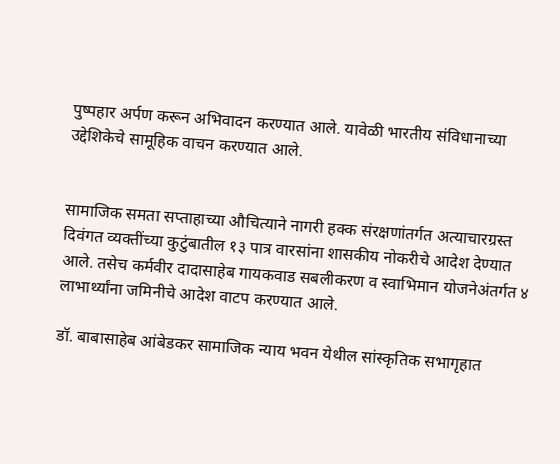पुष्पहार अर्पण करून अभिवादन करण्यात आले. यावेळी भारतीय संविधानाच्या उद्देशिकेचे सामूहिक वाचन करण्यात आले.


सामाजिक समता सप्ताहाच्या औचित्याने नागरी हक्क संरक्षणांतर्गत अत्याचारग्रस्त दिवंगत व्यक्तींच्या कुटुंबातील १३ पात्र वारसांना शासकीय नोकरीचे आदेश देण्यात आले. तसेच कर्मवीर दादासाहेब गायकवाड सबलीकरण व स्वाभिमान योजनेअंतर्गत ४ लाभार्थ्यांना जमिनीचे आदेश वाटप करण्यात आले.

डॉ. बाबासाहेब आंबेडकर सामाजिक न्याय भवन येथील सांस्कृतिक सभागृहात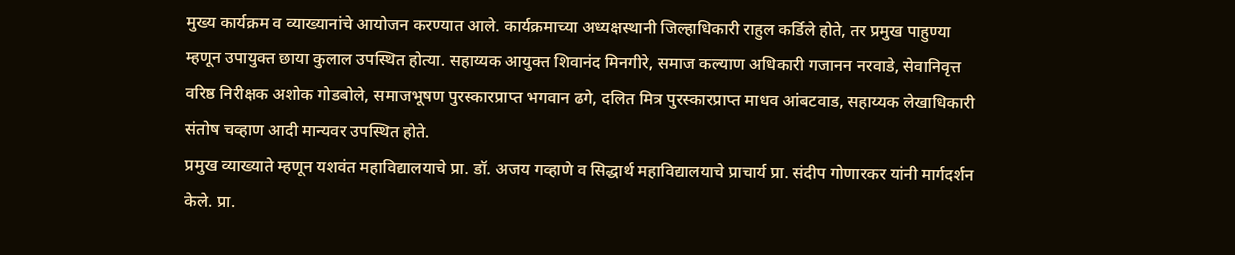मुख्य कार्यक्रम व व्याख्यानांचे आयोजन करण्यात आले. कार्यक्रमाच्या अध्यक्षस्थानी जिल्हाधिकारी राहुल कर्डिले होते, तर प्रमुख पाहुण्या म्हणून उपायुक्त छाया कुलाल उपस्थित होत्या. सहाय्यक आयुक्त शिवानंद मिनगीरे, समाज कल्याण अधिकारी गजानन नरवाडे, सेवानिवृत्त वरिष्ठ निरीक्षक अशोक गोडबोले, समाजभूषण पुरस्कारप्राप्त भगवान ढगे, दलित मित्र पुरस्कारप्राप्त माधव आंबटवाड, सहाय्यक लेखाधिकारी संतोष चव्हाण आदी मान्यवर उपस्थित होते.
प्रमुख व्याख्याते म्हणून यशवंत महाविद्यालयाचे प्रा. डॉ. अजय गव्हाणे व सिद्धार्थ महाविद्यालयाचे प्राचार्य प्रा. संदीप गोणारकर यांनी मार्गदर्शन केले. प्रा.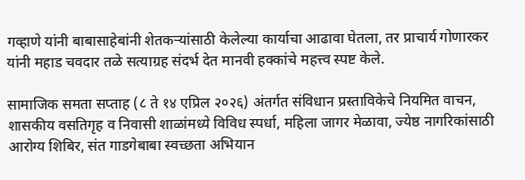गव्हाणे यांनी बाबासाहेबांनी शेतकऱ्यांसाठी केलेल्या कार्याचा आढावा घेतला, तर प्राचार्य गोणारकर यांनी महाड चवदार तळे सत्याग्रह संदर्भ देत मानवी हक्कांचे महत्त्व स्पष्ट केले.

सामाजिक समता सप्ताह (८ ते १४ एप्रिल २०२६) अंतर्गत संविधान प्रस्ताविकेचे नियमित वाचन, शासकीय वसतिगृह व निवासी शाळांमध्ये विविध स्पर्धा, महिला जागर मेळावा, ज्येष्ठ नागरिकांसाठी आरोग्य शिबिर, संत गाडगेबाबा स्वच्छता अभियान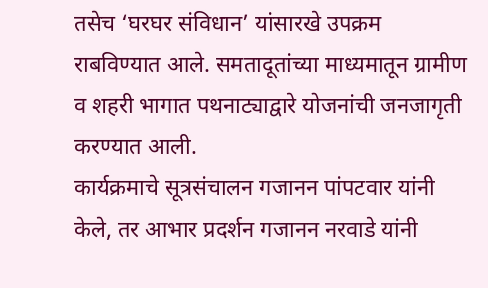तसेच ‘घरघर संविधान’ यांसारखे उपक्रम राबविण्यात आले. समतादूतांच्या माध्यमातून ग्रामीण व शहरी भागात पथनाट्याद्वारे योजनांची जनजागृती करण्यात आली.
कार्यक्रमाचे सूत्रसंचालन गजानन पांपटवार यांनी केले, तर आभार प्रदर्शन गजानन नरवाडे यांनी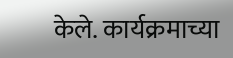केले. कार्यक्रमाच्या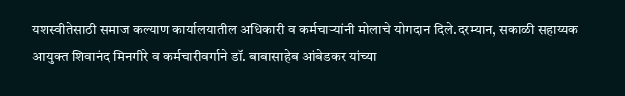यशस्वीतेसाठी समाज कल्याण कार्यालयातील अधिकारी व कर्मचाऱ्यांनी मोलाचे योगदान दिले.दरम्यान, सकाळी सहाय्यक आयुक्त शिवानंद मिनगीरे व कर्मचारीवर्गाने डॉ. बाबासाहेब आंबेडकर यांच्या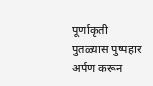पूर्णाकृती पुतळ्यास पुष्पहार अर्पण करून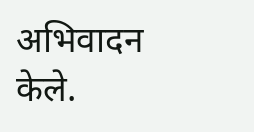अभिवादन केले.